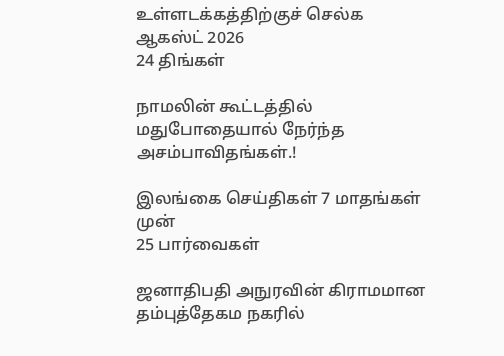உள்ளடக்கத்திற்குச் செல்க
ஆகஸ்ட் 2026
24 திங்கள்

நாமலின் கூட்டத்தில் மதுபோதையால் நேர்ந்த அசம்பாவிதங்கள்.!

இலங்கை செய்திகள் 7 மாதங்கள் முன்
25 பார்வைகள்

ஜனாதிபதி அநுரவின் கிராமமான தம்புத்தேகம நகரில்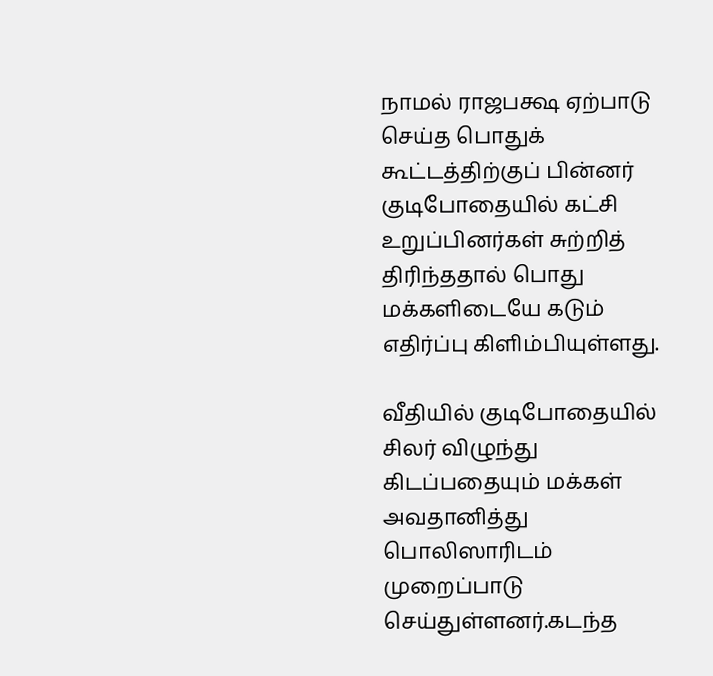நாமல் ராஜபக்ஷ ஏற்பாடு செய்த பொதுக் கூட்டத்திற்குப் பின்னர் குடிபோதையில் கட்சி உறுப்பினர்கள் சுற்றித் திரிந்ததால் பொது மக்களிடையே கடும் எதிர்ப்பு கிளிம்பியுள்ளது.

வீதியில் குடிபோதையில் சிலர் விழுந்து கிடப்பதையும் மக்கள் அவதானித்து பொலிஸாரிடம் முறைப்பாடு செய்துள்ளனர்.கடந்த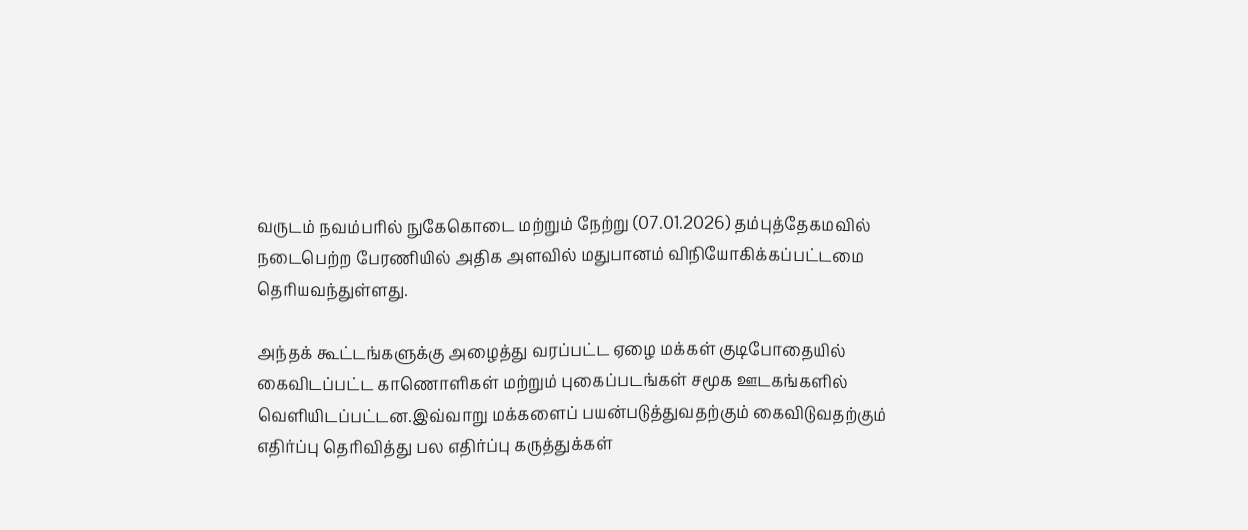வருடம் நவம்பரில் நுகேகொடை மற்றும் நேற்று (07.01.2026) தம்புத்தேகமவில் நடைபெற்ற பேரணியில் அதிக அளவில் மதுபானம் விநியோகிக்கப்பட்டமை தெரியவந்துள்ளது.

அந்தக் கூட்டங்களுக்கு அழைத்து வரப்பட்ட ஏழை மக்கள் குடிபோதையில் கைவிடப்பட்ட காணொளிகள் மற்றும் புகைப்படங்கள் சமூக ஊடகங்களில் வெளியிடப்பட்டன.இவ்வாறு மக்களைப் பயன்படுத்துவதற்கும் கைவிடுவதற்கும் எதிர்ப்பு தெரிவித்து பல எதிர்ப்பு கருத்துக்கள்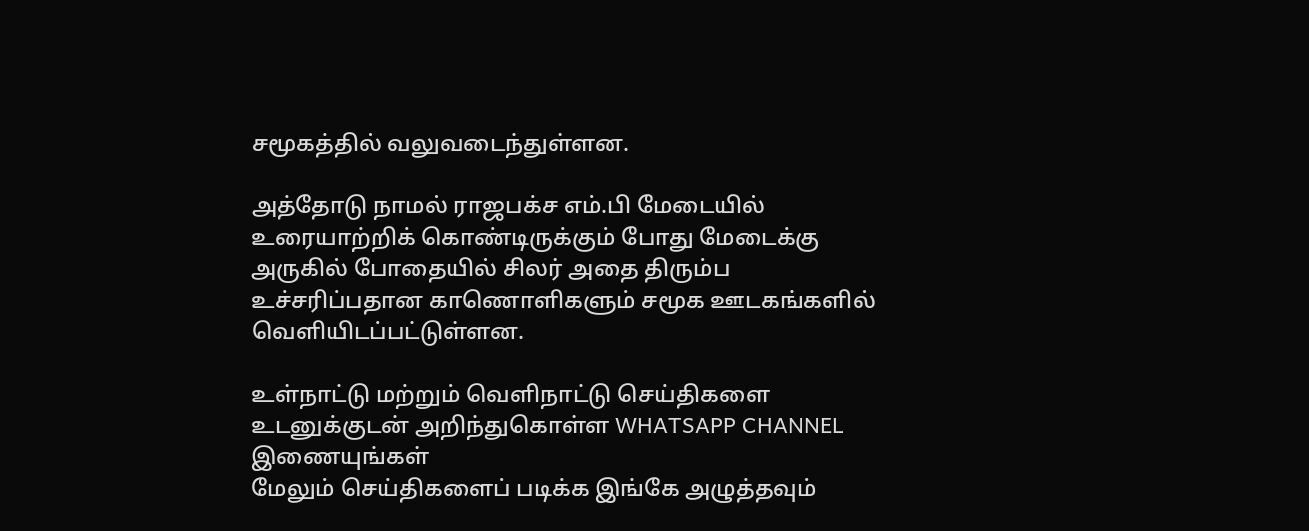சமூகத்தில் வலுவடைந்துள்ளன.

அத்தோடு நாமல் ராஜபக்ச எம்.பி மேடையில் உரையாற்றிக் கொண்டிருக்கும் போது மேடைக்கு அருகில் போதையில் சிலர் அதை திரும்ப உச்சரிப்பதான காணொளிகளும் சமூக ஊடகங்களில் வெளியிடப்பட்டுள்ளன.

உள்நாட்டு மற்றும் வெளிநாட்டு செய்திகளை உடனுக்குடன் அறிந்துகொள்ள WHATSAPP CHANNEL இணையுங்கள்
மேலும் செய்திகளைப் படிக்க இங்கே அழுத்தவும்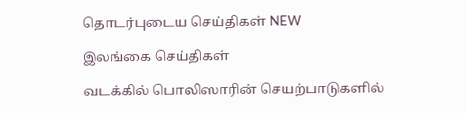தொடர்புடைய செய்திகள் NEW

இலங்கை செய்திகள்

வடக்கில் பொலிஸாரின் செயற்பாடுகளில்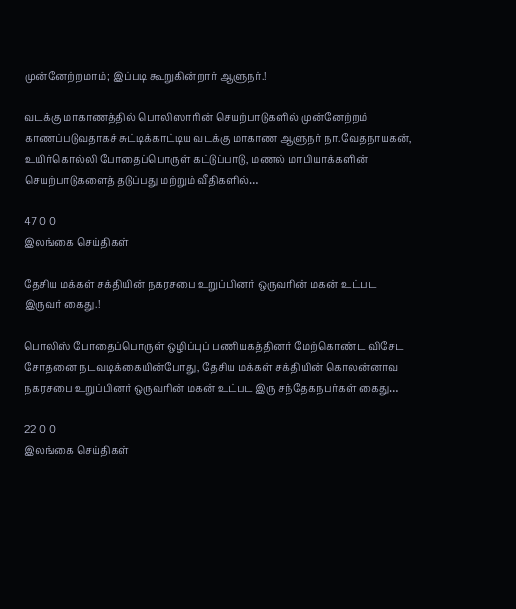முன்னேற்றமாம்; இப்படி கூறுகின்றார் ஆளுநர்.!

வடக்கு மாகாணத்தில் பொலிஸாரின் செயற்பாடுகளில் முன்னேற்றம் காணப்படுவதாகச் சுட்டிக்காட்டிய வடக்கு மாகாண ஆளுநர் நா.வேதநாயகன், உயிர்கொல்லி போதைப்பொருள் கட்டுப்பாடு, மணல் மாபியாக்களின் செயற்பாடுகளைத் தடுப்பது மற்றும் வீதிகளில்…

47 0 0
இலங்கை செய்திகள்

தேசிய மக்கள் சக்தியின் நகரசபை உறுப்பினர் ஒருவரின் மகன் உட்பட இருவர் கைது.!

பொலிஸ் போதைப்பொருள் ஒழிப்புப் பணியகத்தினர் மேற்கொண்ட விசேட சோதனை நடவடிக்கையின்போது, தேசிய மக்கள் சக்தியின் கொலன்னாவ நகரசபை உறுப்பினர் ஒருவரின் மகன் உட்பட இரு சந்தேகநபர்கள் கைது…

22 0 0
இலங்கை செய்திகள்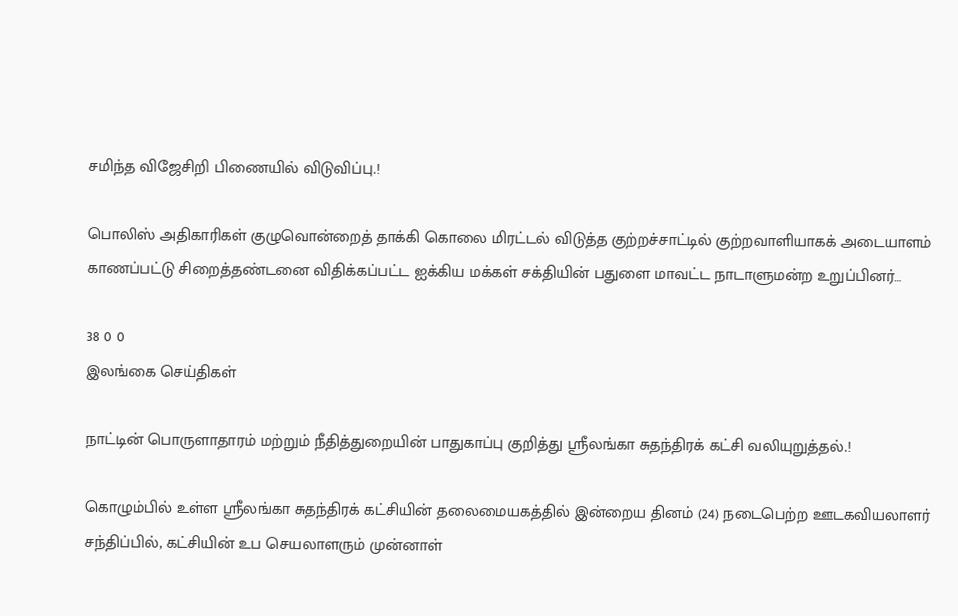சமிந்த விஜேசிறி பிணையில் விடுவிப்பு.!

பொலிஸ் அதிகாரிகள் குழுவொன்றைத் தாக்கி கொலை மிரட்டல் விடுத்த குற்றச்சாட்டில் குற்றவாளியாகக் அடையாளம் காணப்பட்டு சிறைத்தண்டனை விதிக்கப்பட்ட ஐக்கிய மக்கள் சக்தியின் பதுளை மாவட்ட நாடாளுமன்ற உறுப்பினர்…

38 0 0
இலங்கை செய்திகள்

நாட்டின் பொருளாதாரம் மற்றும் நீதித்துறையின் பாதுகாப்பு குறித்து ஸ்ரீலங்கா சுதந்திரக் கட்சி வலியுறுத்தல்.!

கொழும்பில் உள்ள ஸ்ரீலங்கா சுதந்திரக் கட்சியின் தலைமையகத்தில் இன்றைய தினம் (24) நடைபெற்ற ஊடகவியலாளர் சந்திப்பில், கட்சியின் உப செயலாளரும் முன்னாள்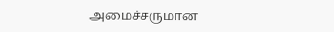அமைச்சருமான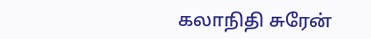கலாநிதி சுரேன்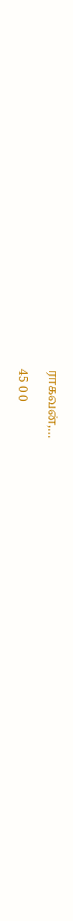ராகவன்,…

45 0 0